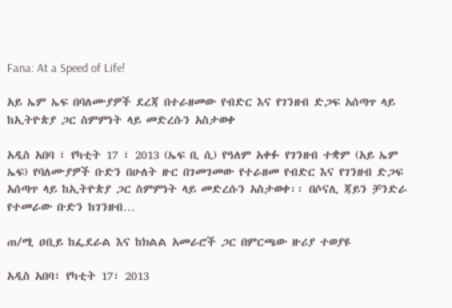Fana: At a Speed of Life!

አይ ኤም ኤፍ በባለሙያዎች ደረጃ በተራዘመው የብድር እና የገንዘብ ድጋፍ አሰጣጥ ላይ ከኢትዮጵያ ጋር ስምምነት ላይ መድረሱን አስታወቀ

አዲስ አበባ ፣ የካቲት 17 ፣ 2013 (ኤፍ ቢ ሲ) የዓለም አቀፉ የገንዘብ ተቋም (አይ ኤም ኤፍ) የባለሙያዎች ቡድን በሁለት ዙር በገመገመው የተራዘመ የብድር እና የገንዘብ ድጋፍ አሰጣጥ ላይ ከኢትዮጵያ ጋር ስምምነት ላይ መድረሱን አስታወቀ፡፡ በሶናሊ ጃይን ቻንድራ የተመራው ቡድን ከገንዘብ…

ጠ/ሚ ዐቢይ ከፌደራል እና ከክልል አመራሮች ጋር በምርጫው ዙሪያ ተወያዩ

አዲስ አበባ፣ የካቲት 17፣ 2013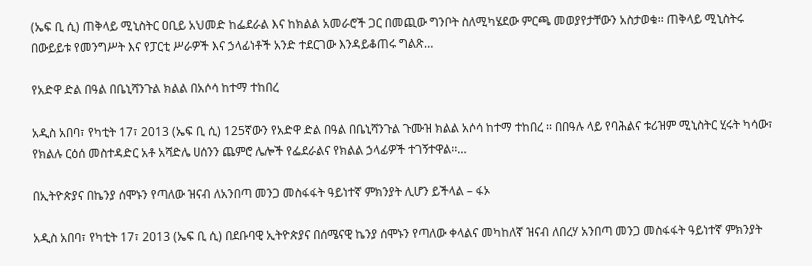(ኤፍ ቢ ሲ) ጠቅላይ ሚኒስትር ዐቢይ አህመድ ከፌደራል እና ከክልል አመራሮች ጋር በመጪው ግንቦት ስለሚካሄደው ምርጫ መወያየታቸውን አስታወቁ፡፡ ጠቅላይ ሚኒስትሩ በውይይቱ የመንግሥት እና የፓርቲ ሥራዎች እና ኃላፊነቶች አንድ ተደርገው እንዳይቆጠሩ ግልጽ…

የአድዋ ድል በዓል በቤኒሻንጉል ክልል በአሶሳ ከተማ ተከበረ

አዲስ አበባ፣ የካቲት 17፣ 2013 (ኤፍ ቢ ሲ) 125ኛውን የአድዋ ድል በዓል በቤኒሻንጉል ጉሙዝ ክልል አሶሳ ከተማ ተከበረ ፡፡ በበዓሉ ላይ የባሕልና ቱሪዝም ሚኒስትር ሂሩት ካሳው፣ የክልሉ ርዕሰ መስተዳድር አቶ አሻድሌ ሀሰንን ጨምሮ ሌሎች የፌደራልና የክልል ኃላፊዎች ተገኝተዋል፡፡…

በኢትዮጵያና በኬንያ ሰሞኑን የጣለው ዝናብ ለአንበጣ መንጋ መስፋፋት ዓይነተኛ ምክንያት ሊሆን ይችላል – ፋኦ

አዲስ አበባ፣ የካቲት 17፣ 2013 (ኤፍ ቢ ሲ) በደቡባዊ ኢትዮጵያና በሰሜናዊ ኬንያ ሰሞኑን የጣለው ቀላልና መካከለኛ ዝናብ ለበረሃ አንበጣ መንጋ መስፋፋት ዓይነተኛ ምክንያት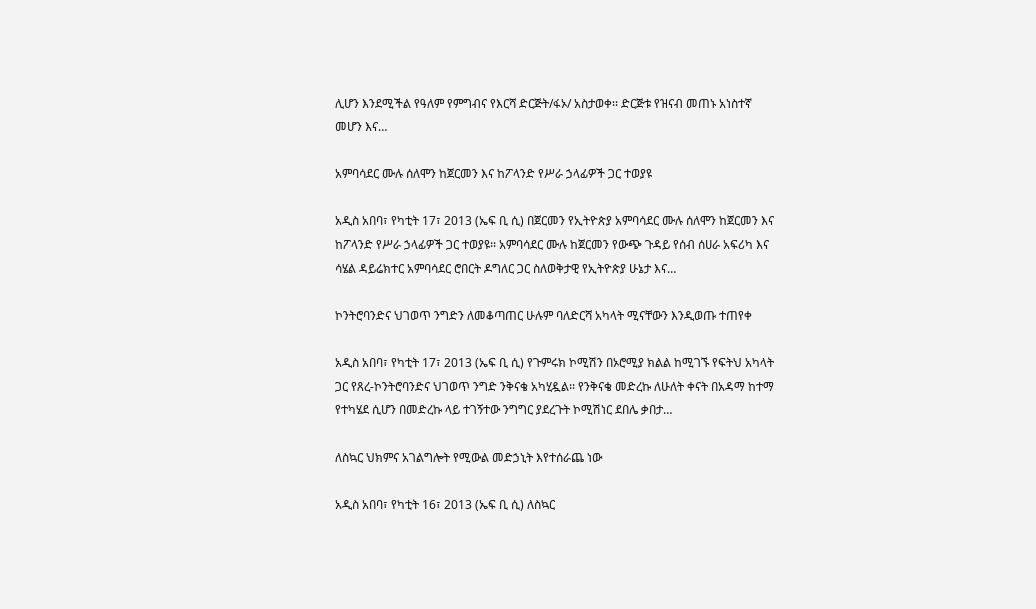ሊሆን እንደሚችል የዓለም የምግብና የእርሻ ድርጅት/ፋኦ/ አስታወቀ፡፡ ድርጅቱ የዝናብ መጠኑ አነስተኛ መሆን እና…

አምባሳደር ሙሉ ሰለሞን ከጀርመን እና ከፖላንድ የሥራ ኃላፊዎች ጋር ተወያዩ

አዲስ አበባ፣ የካቲት 17፣ 2013 (ኤፍ ቢ ሲ) በጀርመን የኢትዮጵያ አምባሳደር ሙሉ ሰለሞን ከጀርመን እና ከፖላንድ የሥራ ኃላፊዎች ጋር ተወያዩ፡፡ አምባሳደር ሙሉ ከጀርመን የውጭ ጉዳይ የሰብ ሰሀራ አፍሪካ እና ሳሄል ዳይሬክተር አምባሳደር ሮበርት ዶግለር ጋር ስለወቅታዊ የኢትዮጵያ ሁኔታ እና…

ኮንትሮባንድና ህገወጥ ንግድን ለመቆጣጠር ሁሉም ባለድርሻ አካላት ሚናቸውን እንዲወጡ ተጠየቀ

አዲስ አበባ፣ የካቲት 17፣ 2013 (ኤፍ ቢ ሲ) የጉምሩክ ኮሚሽን በኦሮሚያ ክልል ከሚገኙ የፍትህ አካላት ጋር የጸረ-ኮንትሮባንድና ህገወጥ ንግድ ንቅናቄ አካሂዷል፡፡ የንቅናቄ መድረኩ ለሁለት ቀናት በአዳማ ከተማ የተካሄደ ሲሆን በመድረኩ ላይ ተገኝተው ንግግር ያደረጉት ኮሚሽነር ደበሌ ቃበታ…

ለስኳር ህክምና አገልግሎት የሚውል መድኃኒት እየተሰራጨ ነው

አዲስ አበባ፣ የካቲት 16፣ 2013 (ኤፍ ቢ ሲ) ለስኳር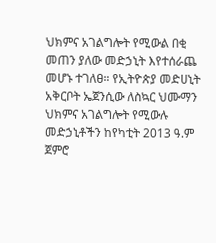ህክምና አገልግሎት የሚውል በቂ መጠን ያለው መድኃኒት እየተሰራጨ መሆኑ ተገለፀ። የኢትዮጵያ መድሀኒት አቅርቦት ኤጀንሲው ለስኳር ህሙማን ህክምና አገልግሎት የሚውሉ መድኃኒቶችን ከየካቲት 2013 ዓ.ም ጀምሮ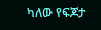ካለው የፍጆታ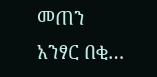መጠን አንፃር በቂ…